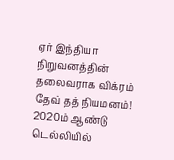ஏர் இந்தியா நிறுவனத்தின் தலைவராக விக்ரம் தேவ் தத் நியமனம்!
2020ம் ஆண்டு டெல்லியில்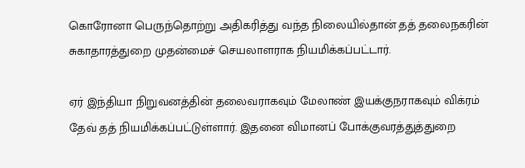கொரோனா பெருந்தொற்று அதிகரித்து வந்த நிலையில்தான் தத் தலைநகரின் சுகாதாரத்துறை முதன்மைச் செயலாளராக நியமிக்கப்பட்டார்.

ஏர் இந்தியா நிறுவனத்தின் தலைவராகவும் மேலாண் இயக்குநராகவும் விக்ரம் தேவ் தத் நியமிக்கப்பட்டுள்ளார். இதனை விமானப் போக்குவரத்துத்துறை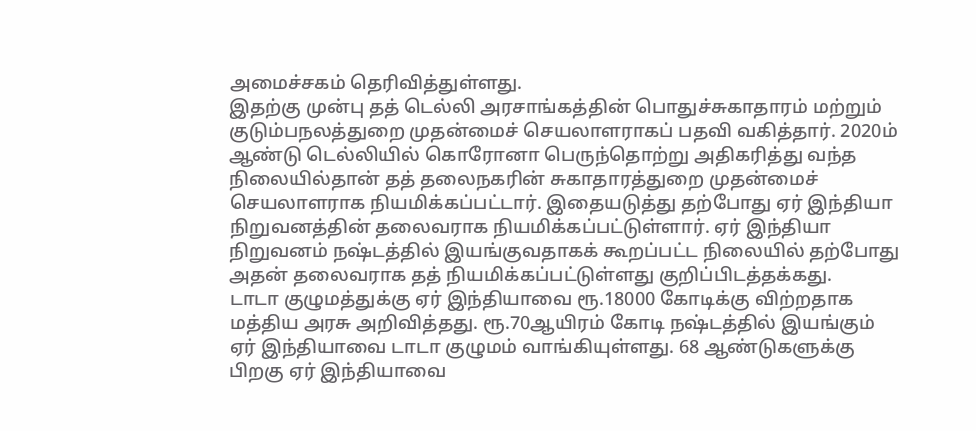அமைச்சகம் தெரிவித்துள்ளது.
இதற்கு முன்பு தத் டெல்லி அரசாங்கத்தின் பொதுச்சுகாதாரம் மற்றும் குடும்பநலத்துறை முதன்மைச் செயலாளராகப் பதவி வகித்தார். 2020ம் ஆண்டு டெல்லியில் கொரோனா பெருந்தொற்று அதிகரித்து வந்த நிலையில்தான் தத் தலைநகரின் சுகாதாரத்துறை முதன்மைச் செயலாளராக நியமிக்கப்பட்டார். இதையடுத்து தற்போது ஏர் இந்தியா நிறுவனத்தின் தலைவராக நியமிக்கப்பட்டுள்ளார். ஏர் இந்தியா நிறுவனம் நஷ்டத்தில் இயங்குவதாகக் கூறப்பட்ட நிலையில் தற்போது அதன் தலைவராக தத் நியமிக்கப்பட்டுள்ளது குறிப்பிடத்தக்கது.
டாடா குழுமத்துக்கு ஏர் இந்தியாவை ரூ.18000 கோடிக்கு விற்றதாக மத்திய அரசு அறிவித்தது. ரூ.70ஆயிரம் கோடி நஷ்டத்தில் இயங்கும் ஏர் இந்தியாவை டாடா குழுமம் வாங்கியுள்ளது. 68 ஆண்டுகளுக்கு பிறகு ஏர் இந்தியாவை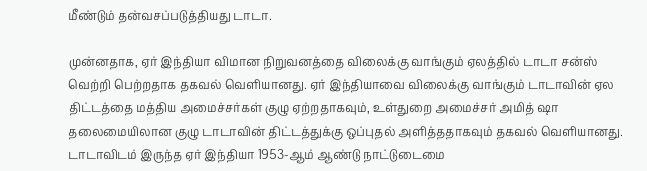மீண்டும் தன்வசப்படுத்தியது டாடா.

முன்னதாக, ஏர் இந்தியா விமான நிறுவனத்தை விலைக்கு வாங்கும் ஏலத்தில் டாடா சன்ஸ் வெற்றி பெற்றதாக தகவல் வெளியானது. ஏர் இந்தியாவை விலைக்கு வாங்கும் டாடாவின் ஏல திட்டத்தை மத்திய அமைச்சர்கள் குழு ஏற்றதாகவும், உள்துறை அமைச்சர் அமித் ஷா தலைமையிலான குழு டாடாவின் திட்டத்துக்கு ஒப்புதல் அளித்ததாகவும் தகவல் வெளியானது. டாடாவிடம் இருந்த ஏர் இந்தியா 1953-ஆம் ஆண்டு நாட்டுடைமை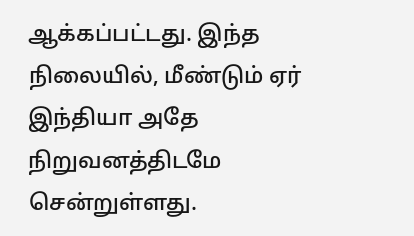ஆக்கப்பட்டது. இந்த நிலையில், மீண்டும் ஏர் இந்தியா அதே நிறுவனத்திடமே சென்றுள்ளது.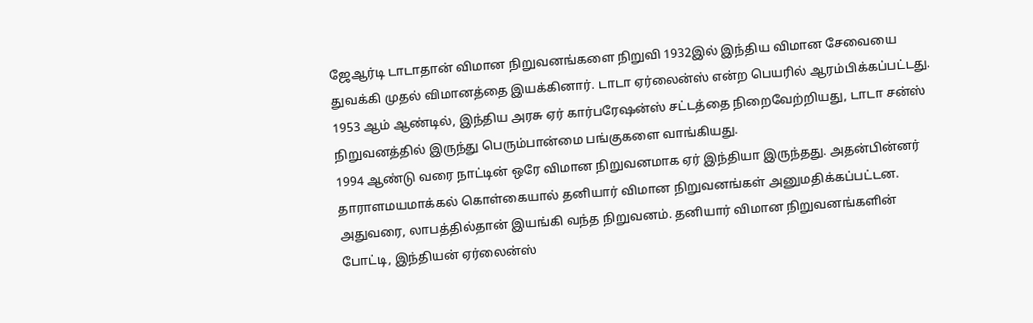ஜேஆர்டி டாடாதான் விமான நிறுவனங்களை நிறுவி 1932இல் இந்திய விமான சேவையை துவக்கி முதல் விமானத்தை இயக்கினார். டாடா ஏர்லைன்ஸ் என்ற பெயரில் ஆரம்பிக்கப்பட்டது. 1953 ஆம் ஆண்டில், இந்திய அரசு ஏர் கார்பரேஷன்ஸ் சட்டத்தை நிறைவேற்றியது, டாடா சன்ஸ் நிறுவனத்தில் இருந்து பெரும்பான்மை பங்குகளை வாங்கியது.
1994 ஆண்டு வரை நாட்டின் ஒரே விமான நிறுவனமாக ஏர் இந்தியா இருந்தது. அதன்பின்னர் தாராளமயமாக்கல் கொள்கையால் தனியார் விமான நிறுவனங்கள் அனுமதிக்கப்பட்டன. அதுவரை, லாபத்தில்தான் இயங்கி வந்த நிறுவனம். தனியார் விமான நிறுவனங்களின் போட்டி, இந்தியன் ஏர்லைன்ஸ்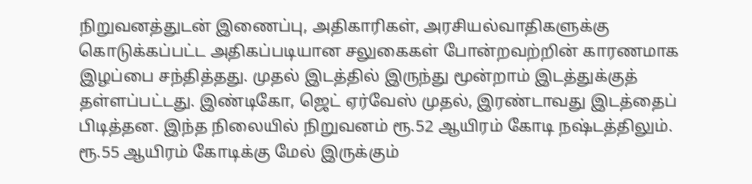நிறுவனத்துடன் இணைப்பு, அதிகாரிகள், அரசியல்வாதிகளுக்கு கொடுக்கப்பட்ட அதிகப்படியான சலுகைகள் போன்றவற்றின் காரணமாக இழப்பை சந்தித்தது. முதல் இடத்தில் இருந்து மூன்றாம் இடத்துக்குத் தள்ளப்பட்டது. இண்டிகோ, ஜெட் ஏர்வேஸ் முதல், இரண்டாவது இடத்தைப் பிடித்தன. இந்த நிலையில் நிறுவனம் ரூ.52 ஆயிரம் கோடி நஷ்டத்திலும். ரூ.55 ஆயிரம் கோடிக்கு மேல் இருக்கும்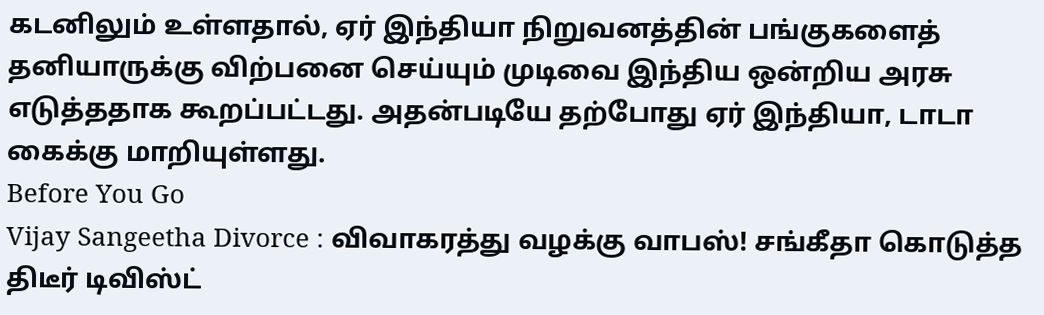கடனிலும் உள்ளதால், ஏர் இந்தியா நிறுவனத்தின் பங்குகளைத் தனியாருக்கு விற்பனை செய்யும் முடிவை இந்திய ஒன்றிய அரசு எடுத்ததாக கூறப்பட்டது. அதன்படியே தற்போது ஏர் இந்தியா, டாடா கைக்கு மாறியுள்ளது.
Before You Go
Vijay Sangeetha Divorce : விவாகரத்து வழக்கு வாபஸ்! சங்கீதா கொடுத்த திடீர் டிவிஸ்ட்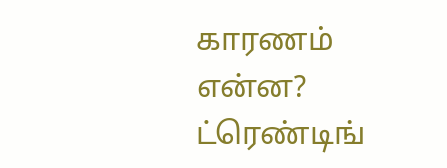காரணம் என்ன?
ட்ரெண்டிங்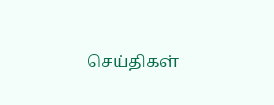செய்திகள்